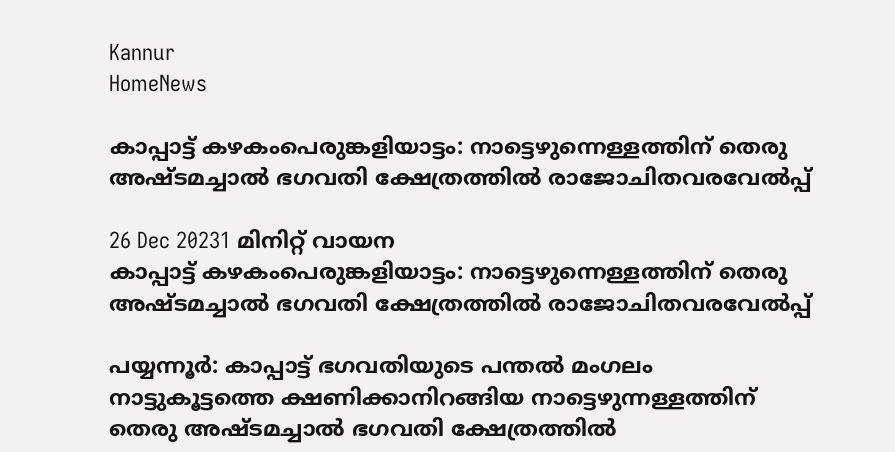Kannur
HomeNews

കാപ്പാട്ട് കഴകംപെരുങ്കളിയാട്ടം: നാട്ടെഴുന്നെള്ളത്തിന് തെരു അഷ്ടമച്ചാൽ ഭഗവതി ക്ഷേത്രത്തിൽ രാജോചിതവരവേൽപ്പ്

26 Dec 20231 മിനിറ്റ് വായന
കാപ്പാട്ട് കഴകംപെരുങ്കളിയാട്ടം: നാട്ടെഴുന്നെള്ളത്തിന് തെരു അഷ്ടമച്ചാൽ ഭഗവതി ക്ഷേത്രത്തിൽ രാജോചിതവരവേൽപ്പ്

പയ്യന്നൂർ: കാപ്പാട്ട് ഭഗവതിയുടെ പന്തൽ മംഗലം നാട്ടുകൂട്ടത്തെ ക്ഷണിക്കാനിറങ്ങിയ നാട്ടെഴുന്നള്ളത്തിന് തെരു അഷ്ടമച്ചാൽ ഭഗവതി ക്ഷേത്രത്തിൽ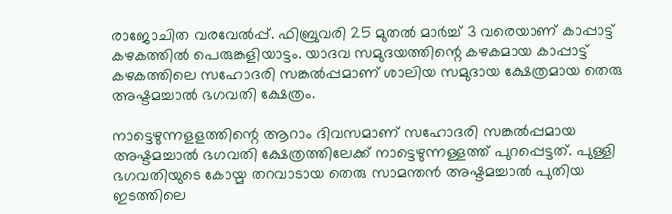രാജോചിത വരവേൽപ്പ്. ഫിബ്രുവരി 25 മുതൽ മാർച്ച് 3 വരെയാണ് കാപ്പാട്ട് കഴകത്തിൽ പെരുങ്കളിയാട്ടം. യാദവ സമുദയത്തിന്റെ കഴകമായ കാപ്പാട്ട് കഴകത്തിലെ സഹോദരി സങ്കൽപ്പമാണ് ശാലിയ സമുദായ ക്ഷേത്രമായ തെരു അഷ്ടമച്ചാൽ ഭഗവതി ക്ഷേത്രം.

നാട്ടെഴുന്നളളത്തിന്റെ ആറാം ദിവസമാണ് സഹോദരി സങ്കൽപ്പമായ അഷ്ടമച്ചാൽ ഭഗവതി ക്ഷേത്രത്തിലേക്ക് നാട്ടെഴുന്നള്ളത്ത് പുറപ്പെട്ടത്. പുള്ളി ഭഗവതിയുടെ കോയ്മ തറവാടായ തെരു സാമന്തൻ അഷ്ടമച്ചാൽ പുതിയ ഇടത്തിലെ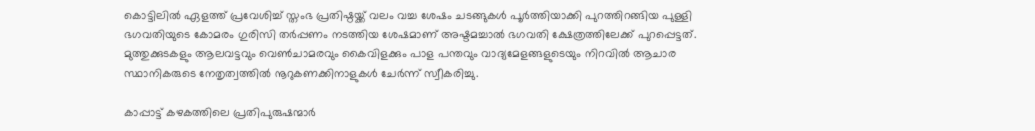കൊട്ടിലിൽ ഏളത്ത് പ്രവേശിച്ച് സ്തംഭ പ്രതിഷ്ഠയ്ക്ക് വലം വച്ച ശേഷം ചടങ്ങുകൾ പൂർത്തിയാക്കി പുറത്തിറങ്ങിയ പുള്ളി ഭഗവതിയുടെ കോമരം ഗുരിസി തർപ്പണം നടത്തിയ ശേഷമാണ് അഷ്ടമച്ചാൽ ഭഗവതി ക്ഷേത്രത്തിലേക്ക് പുറപ്പെട്ടത്. മുത്തുക്കുടകളും ആലവട്ടവും വെൺചാമരവും കൈവിളക്കും പാള പന്തവും വാദ്യമേളങ്ങളുടെയും നിറവിൽ ആചാര സ്ഥാനികരുടെ നേതൃത്വത്തിൽ നൂറുകണക്കിനാളുകൾ ചേർന്ന് സ്വീകരിച്ചു.

കാപ്പാട്ട് കഴകത്തിലെ പ്രതിപുരുഷന്മാർ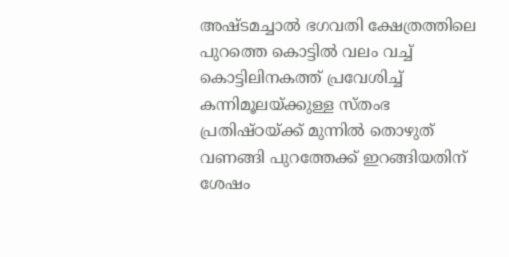അഷ്ടമച്ചാൽ ഭഗവതി ക്ഷേത്രത്തിലെ പുറത്തെ കൊട്ടിൽ വലം വച്ച് കൊട്ടിലിനകത്ത് പ്രവേശിച്ച് കന്നിമൂലയ്ക്കുള്ള സ്തംഭ പ്രതിഷ്ഠയ്ക്ക് മുന്നിൽ തൊഴുത് വണങ്ങി പുറത്തേക്ക് ഇറങ്ങിയതിന് ശേഷം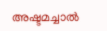അഷ്ടമച്ചാൽ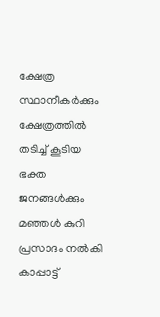ക്ഷേത്ര സ്ഥാനീകർക്കും ക്ഷേത്രത്തിൽ തടിച്ച് കൂടിയ ഭക്ത ജനങ്ങൾക്കും മഞ്ഞൾ കുറി പ്രസാദം നൽകി കാപ്പാട്ട്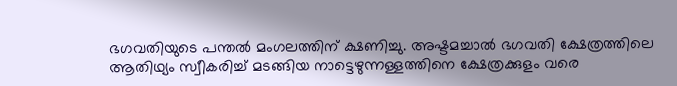ഭഗവതിയുടെ പന്തൽ മംഗലത്തിന് ക്ഷണിച്ചു. അഷ്ടമച്ചാൽ ഭഗവതി ക്ഷേത്രത്തിലെ ആതിഥ്യം സ്വീകരിച്ച് മടങ്ങിയ നാട്ടെഴുന്നള്ളത്തിനെ ക്ഷേത്രക്കുളം വരെ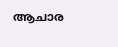ആചാര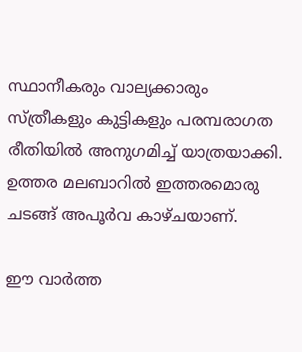സ്ഥാനീകരും വാല്യക്കാരും സ്ത്രീകളും കുട്ടികളും പരമ്പരാഗത രീതിയിൽ അനുഗമിച്ച് യാത്രയാക്കി. ഉത്തര മലബാറിൽ ഇത്തരമൊരു ചടങ്ങ് അപൂർവ കാഴ്ചയാണ്.

ഈ വാർത്ത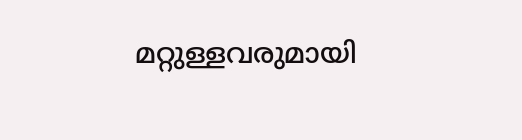മറ്റുള്ളവരുമായി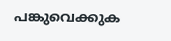പങ്കുവെക്കുക